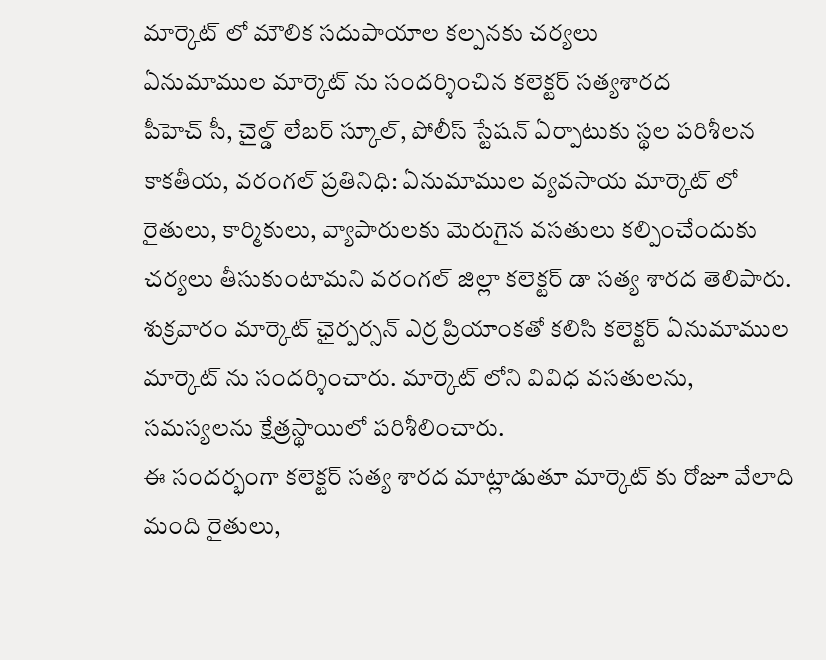మార్కెట్ లో మౌలిక సదుపాయాల కల్పనకు చర్యలు
ఏనుమాముల మార్కెట్ ను సందర్శించిన కలెక్టర్ సత్యశారద
పీహెచ్ సీ, చైల్డ్ లేబర్ స్కూల్, పోలీస్ స్టేషన్ ఏర్పాటుకు స్థల పరిశీలన
కాకతీయ, వరంగల్ ప్రతినిధి: ఏనుమాముల వ్యవసాయ మార్కెట్ లో రైతులు, కార్మికులు, వ్యాపారులకు మెరుగైన వసతులు కల్పించేందుకు చర్యలు తీసుకుంటామని వరంగల్ జిల్లా కలెక్టర్ డా సత్య శారద తెలిపారు. శుక్రవారం మార్కెట్ ఛైర్పర్సన్ ఎర్ర ప్రియాంకతో కలిసి కలెక్టర్ ఏనుమాముల మార్కెట్ ను సందర్శించారు. మార్కెట్ లోని వివిధ వసతులను, సమస్యలను క్షేత్రస్థాయిలో పరిశీలించారు.
ఈ సందర్భంగా కలెక్టర్ సత్య శారద మాట్లాడుతూ మార్కెట్ కు రోజూ వేలాది మంది రైతులు,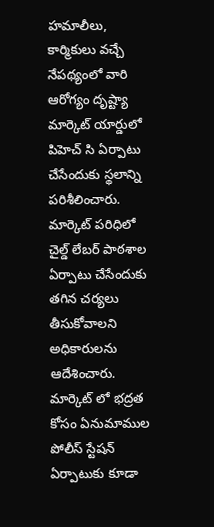హమాలీలు, కార్మికులు వచ్చే నేపథ్యంలో వారి ఆరోగ్యం దృష్ట్యా మార్కెట్ యార్డులో పిహెచ్ సి ఏర్పాటు చేసేందుకు స్థలాన్ని పరిశీలించారు. మార్కెట్ పరిధిలో చైల్డ్ లేబర్ పాఠశాల ఏర్పాటు చేసేందుకు తగిన చర్యలు తీసుకోవాలని అధికారులను ఆదేశించారు. మార్కెట్ లో భద్రత కోసం ఏనుమాముల పోలీస్ స్టేషన్ ఏర్పాటుకు కూడా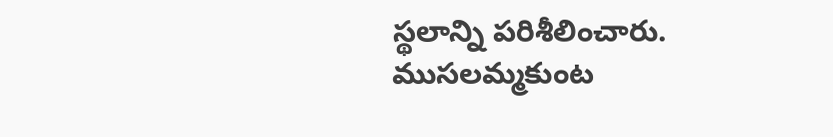స్థలాన్ని పరిశీలించారు.
ముసలమ్మకుంట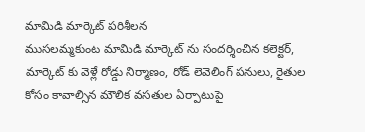మామిడి మార్కెట్ పరిశీలన
ముసలమ్మకుంట మామిడి మార్కెట్ ను సందర్శించిన కలెక్టర్, మార్కెట్ కు వెళ్లే రోడ్డు నిర్మాణం, రోడ్ లెవెలింగ్ పనులు, రైతుల కోసం కావాల్సిన మౌలిక వసతుల ఏర్పాటుపై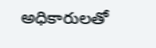అధికారులతో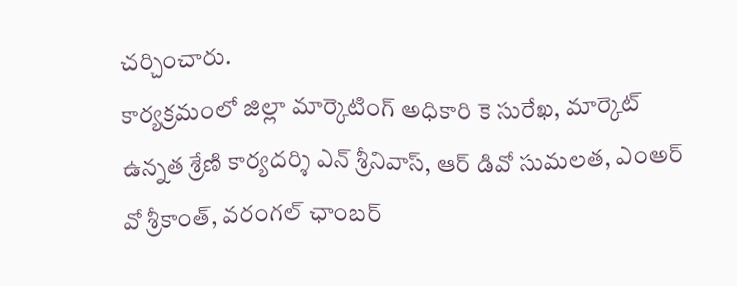చర్చించారు.
కార్యక్రమంలో జిల్లా మార్కెటింగ్ అధికారి కె సురేఖ, మార్కెట్ ఉన్నత శ్రేణి కార్యదర్శి ఎన్ శ్రీనివాస్, ఆర్ డివో సుమలత, ఎంఅర్ వో శ్రీకాంత్, వరంగల్ ఛాంబర్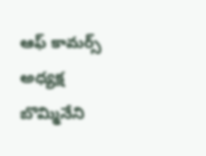ఆఫ్ కామర్స్ అధ్యక్ష బొమ్మినేని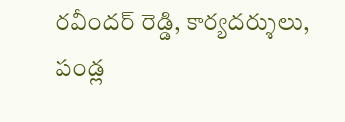రవీందర్ రెడ్డి, కార్యదర్శులు, పండ్ల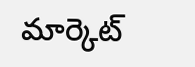మార్కెట్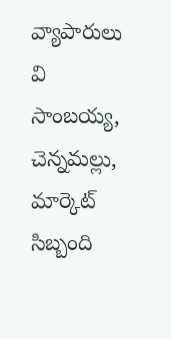వ్యాపారులు వి సాంబయ్య, చెన్నమల్లు, మార్కెట్ సిబ్బంది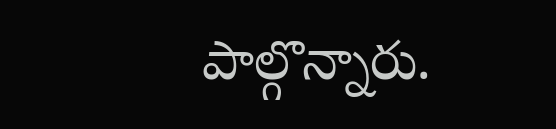పాల్గొన్నారు.